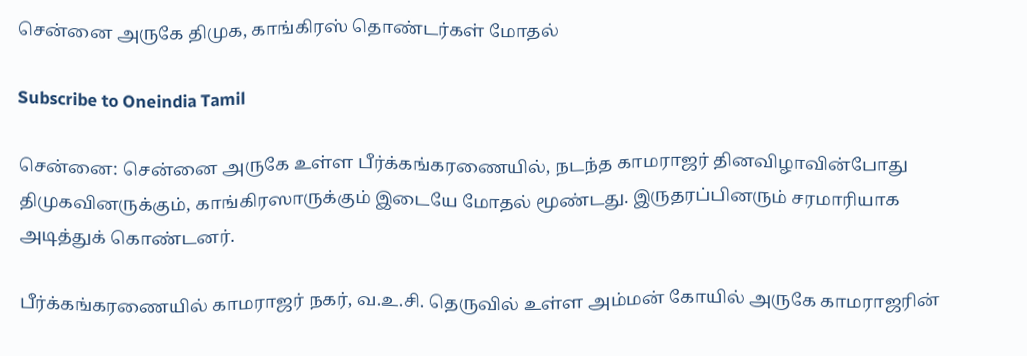சென்னை அருகே திமுக, காங்கிரஸ் தொண்டர்கள் மோதல்

Subscribe to Oneindia Tamil

சென்னை: சென்னை அருகே உள்ள பீர்க்கங்கரணையில், நடந்த காமராஜர் தினவிழாவின்போது திமுகவினருக்கும், காங்கிரஸாருக்கும் இடையே மோதல் மூண்டது. இருதரப்பினரும் சரமாரியாக அடித்துக் கொண்டனர்.

பீர்க்கங்கரணையில் காமராஜர் நகர், வ.உ.சி. தெருவில் உள்ள அம்மன் கோயில் அருகே காமராஜரின்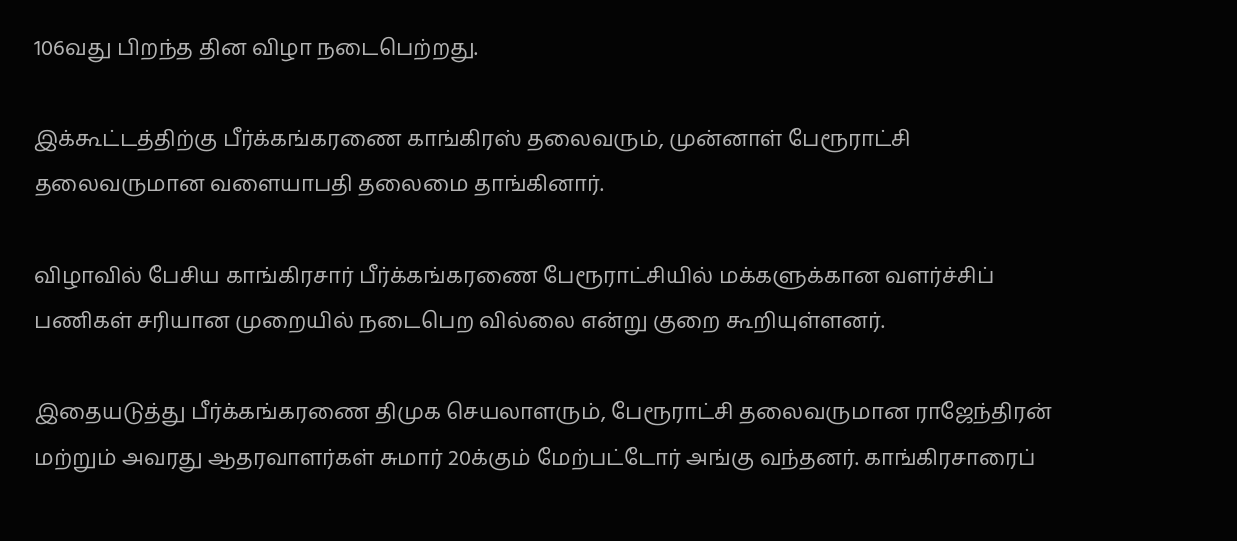106வது பிறந்த தின விழா நடைபெற்றது.

இக்கூட்டத்திற்கு பீர்க்கங்கரணை காங்கிரஸ் தலைவரும், முன்னாள் பேரூராட்சி தலைவருமான வளையாபதி தலைமை தாங்கினார்.

விழாவில் பேசிய காங்கிரசார் பீர்க்கங்கரணை பேரூராட்சியில் மக்களுக்கான வளர்ச்சிப் பணிகள் சரியான முறையில் நடைபெற வில்லை என்று குறை கூறியுள்ளனர்.

இதையடுத்து பீர்க்கங்கரணை திமுக செயலாளரும், பேரூராட்சி தலைவருமான ராஜேந்திரன் மற்றும் அவரது ஆதரவாளர்கள் சுமார் 20க்கும் மேற்பட்டோர் அங்கு வந்தனர். காங்கிரசாரைப்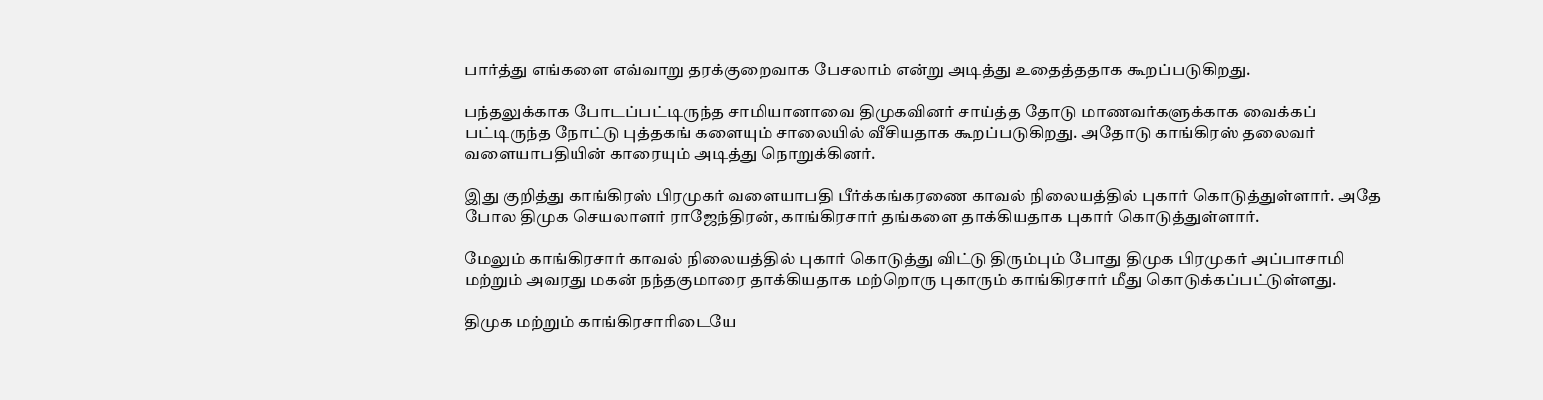பார்த்து எங்களை எவ்வாறு தரக்குறைவாக பேசலாம் என்று அடித்து உதைத்ததாக கூறப்படுகிறது.

பந்தலுக்காக போடப்பட்டிருந்த சாமியானாவை திமுகவினர் சாய்த்த தோடு மாணவர்களுக்காக வைக்கப் பட்டிருந்த நோட்டு புத்தகங் களையும் சாலையில் வீசியதாக கூறப்படுகிறது. அதோடு காங்கிரஸ் தலைவர் வளையாபதியின் காரையும் அடித்து நொறுக்கினர்.

இது குறித்து காங்கிரஸ் பிரமுகர் வளையாபதி பீர்க்கங்கரணை காவல் நிலையத்தில் புகார் கொடுத்துள்ளார். அதே போல திமுக செயலாளர் ராஜேந்திரன், காங்கிரசார் தங்களை தாக்கியதாக புகார் கொடுத்துள்ளார்.

மேலும் காங்கிரசார் காவல் நிலையத்தில் புகார் கொடுத்து விட்டு திரும்பும் போது திமுக பிரமுகர் அப்பாசாமி மற்றும் அவரது மகன் நந்தகுமாரை தாக்கியதாக மற்றொரு புகாரும் காங்கிரசார் மீது கொடுக்கப்பட்டுள்ளது.

திமுக மற்றும் காங்கிரசாரிடையே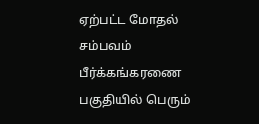ஏற்பட்ட மோதல் சம்பவம் பீர்க்கங்கரணை பகுதியில் பெரும்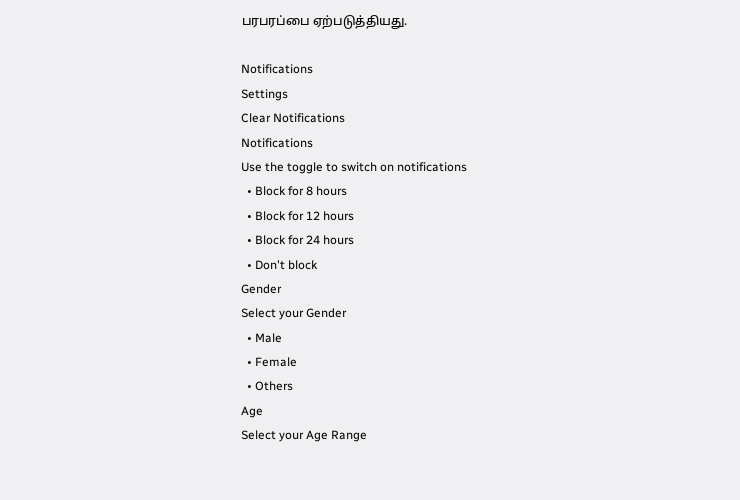பரபரப்பை ஏற்படுத்தியது.

Notifications
Settings
Clear Notifications
Notifications
Use the toggle to switch on notifications
  • Block for 8 hours
  • Block for 12 hours
  • Block for 24 hours
  • Don't block
Gender
Select your Gender
  • Male
  • Female
  • Others
Age
Select your Age Range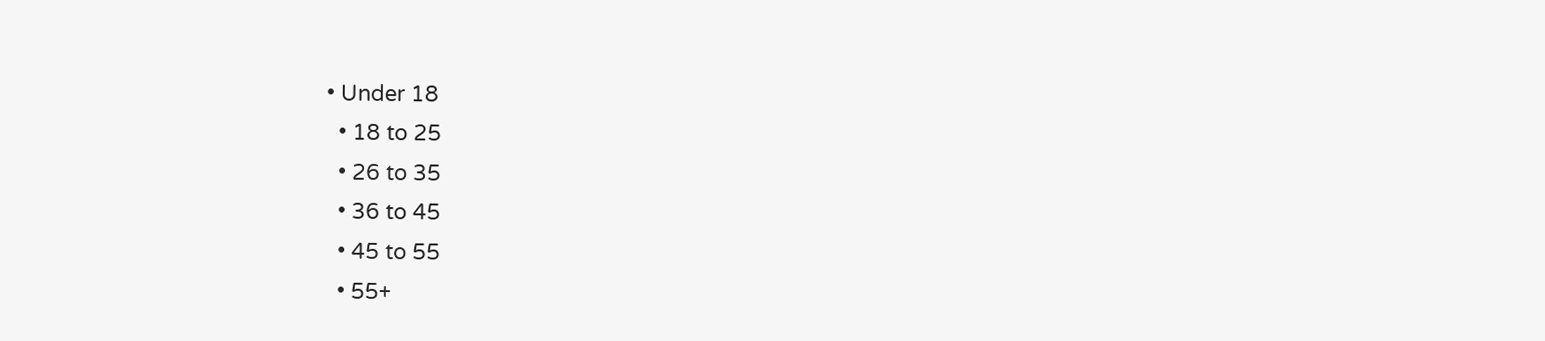• Under 18
  • 18 to 25
  • 26 to 35
  • 36 to 45
  • 45 to 55
  • 55+